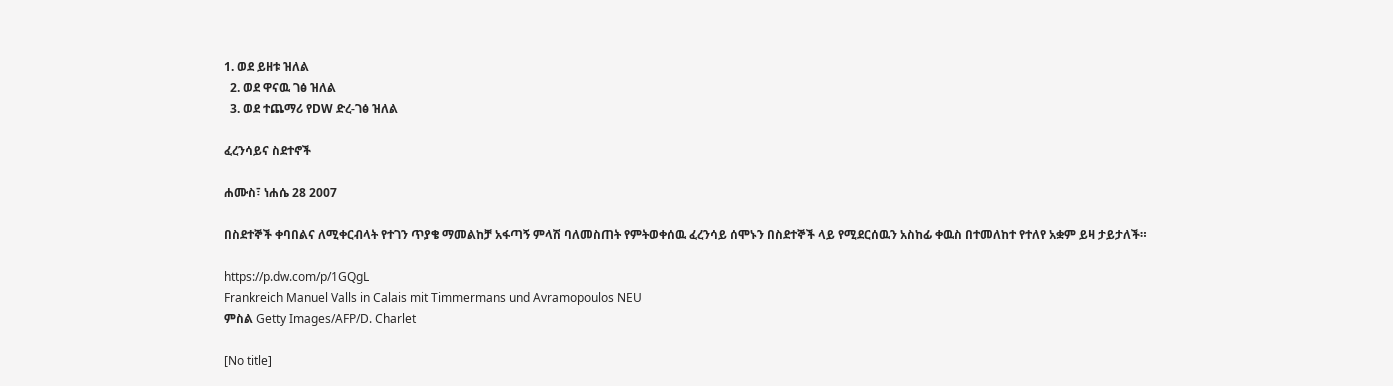1. ወደ ይዘቱ ዝለል
  2. ወደ ዋናዉ ገፅ ዝለል
  3. ወደ ተጨማሪ የDW ድረ-ገፅ ዝለል

ፈረንሳይና ስደተኖች

ሐሙስ፣ ነሐሴ 28 2007

በስደተኞች ቀባበልና ለሚቀርብላት የተገን ጥያቄ ማመልከቻ አፋጣኝ ምላሽ ባለመስጠት የምትወቀሰዉ ፈረንሳይ ሰሞኑን በስደተኞች ላይ የሚደርሰዉን አስከፊ ቀዉስ በተመለከተ የተለየ አቋም ይዛ ታይታለች።

https://p.dw.com/p/1GQgL
Frankreich Manuel Valls in Calais mit Timmermans und Avramopoulos NEU
ምስል Getty Images/AFP/D. Charlet

[No title]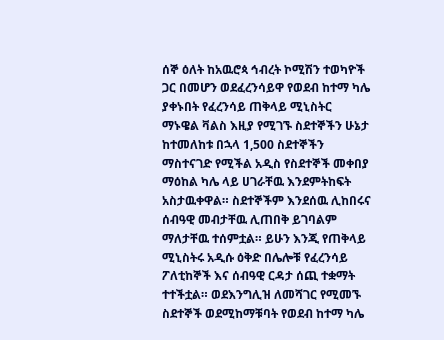ሰኞ ዕለት ከአዉሮጳ ኅብረት ኮሚሽን ተወካዮች ጋር በመሆን ወደፈረንሳይዋ የወደብ ከተማ ካሌ ያቀኑበት የፈረንሳይ ጠቅላይ ሚኒስትር ማኑዌል ቫልስ እዚያ የሚገኙ ስደተኞችን ሁኔታ ከተመለከቱ በኋላ 1,500 ስደተኞችን ማስተናገድ የሚችል አዲስ የስደተኞች መቀበያ ማዕከል ካሌ ላይ ሀገራቸዉ እንደምትከፍት አስታዉቀዋል። ስደተኞችም እንደሰዉ ሊከበሩና ሰብዓዊ መብታቸዉ ሊጠበቅ ይገባልም ማለታቸዉ ተሰምቷል። ይሁን እንጂ የጠቅላይ ሚኒስትሩ አዲሱ ዕቅድ በሌሎቹ የፈረንሳይ ፖለቲከኞች እና ሰብዓዊ ርዳታ ሰጪ ተቋማት ተተችቷል። ወደእንግሊዝ ለመሻገር የሚመኙ ስደተኞች ወደሚከማቹባት የወደብ ከተማ ካሌ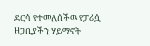ደርሳ የተመለሰችዉ የፓሪሷ ዘጋቢያችን ሃይማኖት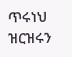ጥሩነህ ዝርዝሩን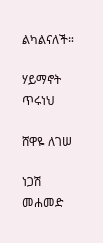ልካልናለች።

ሃይማኖት ጥሩነህ

ሸዋዬ ለገሠ

ነጋሽ መሐመድ